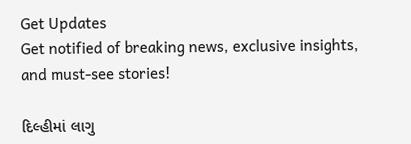Get Updates
Get notified of breaking news, exclusive insights, and must-see stories!

દિલ્હીમાં લાગુ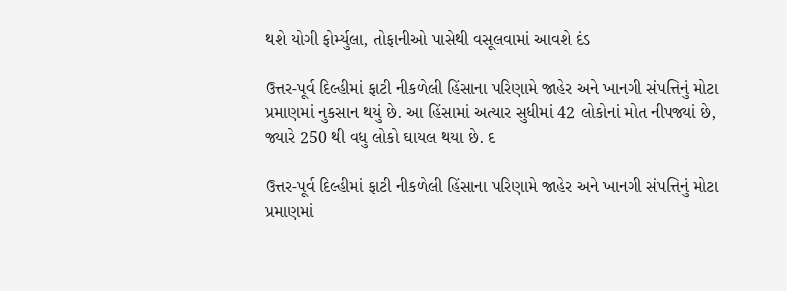થશે યોગી ફોર્મ્યુલા, તોફાનીઓ પાસેથી વસૂલવામાં આવશે દંડ

ઉત્તર-પૂર્વ દિલ્હીમાં ફાટી નીકળેલી હિંસાના પરિણામે જાહેર અને ખાનગી સંપત્તિનું મોટા પ્રમાણમાં નુકસાન થયું છે. આ હિંસામાં અત્યાર સુધીમાં 42 લોકોનાં મોત નીપજ્યાં છે, જ્યારે 250 થી વધુ લોકો ઘાયલ થયા છે. દ

ઉત્તર-પૂર્વ દિલ્હીમાં ફાટી નીકળેલી હિંસાના પરિણામે જાહેર અને ખાનગી સંપત્તિનું મોટા પ્રમાણમાં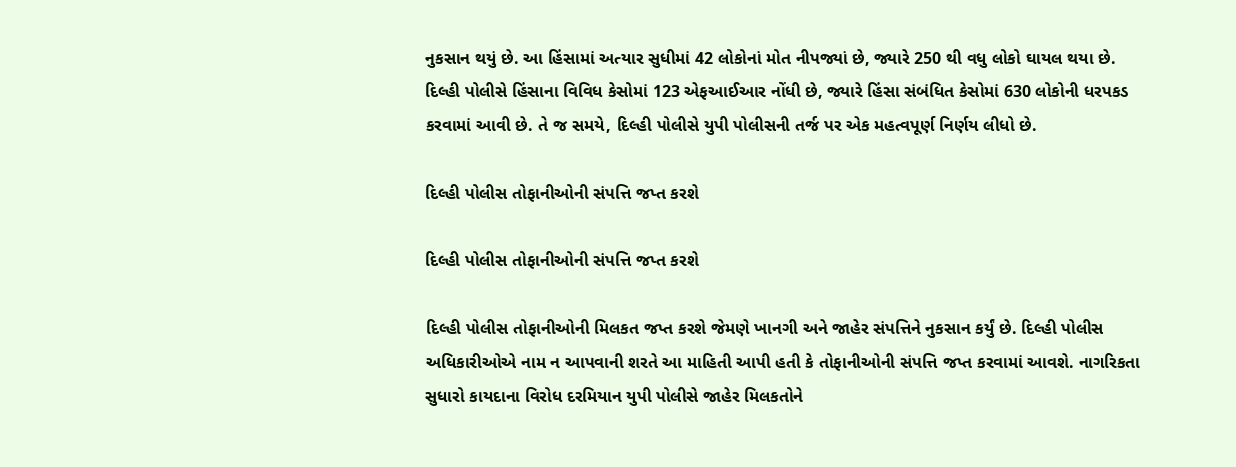નુકસાન થયું છે. આ હિંસામાં અત્યાર સુધીમાં 42 લોકોનાં મોત નીપજ્યાં છે, જ્યારે 250 થી વધુ લોકો ઘાયલ થયા છે. દિલ્હી પોલીસે હિંસાના વિવિધ કેસોમાં 123 એફઆઈઆર નોંધી છે, જ્યારે હિંસા સંબંધિત કેસોમાં 630 લોકોની ધરપકડ કરવામાં આવી છે. તે જ સમયે, દિલ્હી પોલીસે યુપી પોલીસની તર્જ પર એક મહત્વપૂર્ણ નિર્ણય લીધો છે.

દિલ્હી પોલીસ તોફાનીઓની સંપત્તિ જપ્ત કરશે

દિલ્હી પોલીસ તોફાનીઓની સંપત્તિ જપ્ત કરશે

દિલ્હી પોલીસ તોફાનીઓની મિલકત જપ્ત કરશે જેમણે ખાનગી અને જાહેર સંપત્તિને નુકસાન કર્યું છે. દિલ્હી પોલીસ અધિકારીઓએ નામ ન આપવાની શરતે આ માહિતી આપી હતી કે તોફાનીઓની સંપત્તિ જપ્ત કરવામાં આવશે. નાગરિકતા સુધારો કાયદાના વિરોધ દરમિયાન યુપી પોલીસે જાહેર મિલકતોને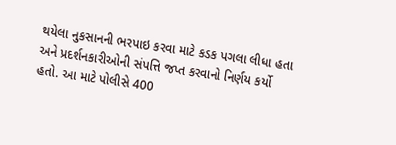થયેલા નુકસાનની ભરપાઇ કરવા માટે કડક પગલા લીધા હતા અને પ્રદર્શનકારીઓની સંપત્તિ જપ્ત કરવાનો નિર્ણય કર્યો હતો. આ માટે પોલીસે 400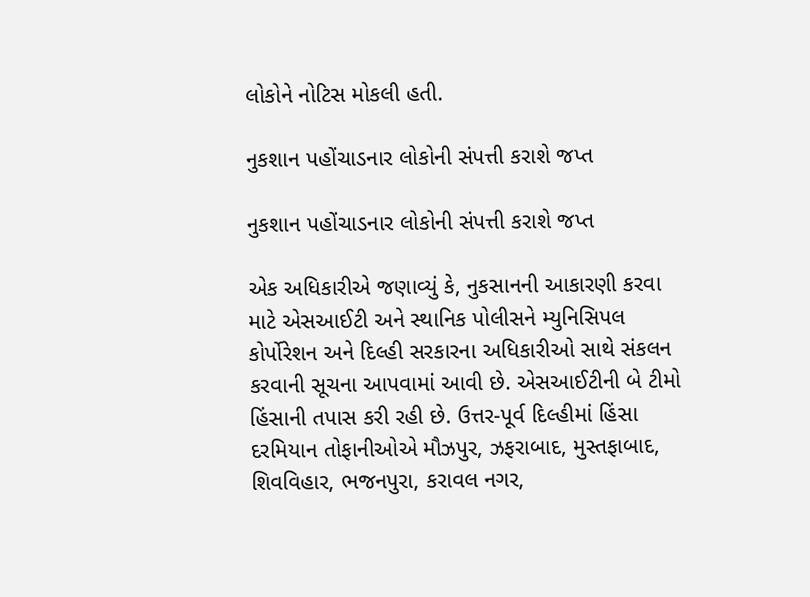લોકોને નોટિસ મોકલી હતી.

નુકશાન પહોંચાડનાર લોકોની સંપત્તી કરાશે જપ્ત

નુકશાન પહોંચાડનાર લોકોની સંપત્તી કરાશે જપ્ત

એક અધિકારીએ જણાવ્યું કે, નુકસાનની આકારણી કરવા માટે એસઆઈટી અને સ્થાનિક પોલીસને મ્યુનિસિપલ કોર્પોરેશન અને દિલ્હી સરકારના અધિકારીઓ સાથે સંકલન કરવાની સૂચના આપવામાં આવી છે. એસઆઈટીની બે ટીમો હિંસાની તપાસ કરી રહી છે. ઉત્તર-પૂર્વ દિલ્હીમાં હિંસા દરમિયાન તોફાનીઓએ મૌઝપુર, ઝફરાબાદ, મુસ્તફાબાદ, શિવવિહાર, ભજનપુરા, કરાવલ નગર,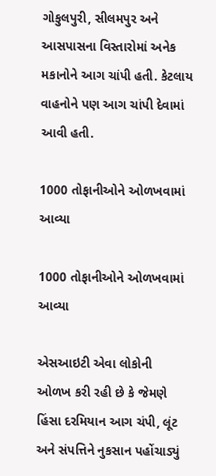ગોકુલપુરી, સીલમપુર અને આસપાસના વિસ્તારોમાં અનેક મકાનોને આગ ચાંપી હતી. કેટલાય વાહનોને પણ આગ ચાંપી દેવામાં આવી હતી.

1000 તોફાનીઓને ઓળખવામાં આવ્યા

1000 તોફાનીઓને ઓળખવામાં આવ્યા

એસઆઇટી એવા લોકોની ઓળખ કરી રહી છે કે જેમણે હિંસા દરમિયાન આગ ચંપી, લૂંટ અને સંપત્તિને નુકસાન પહોંચાડ્યું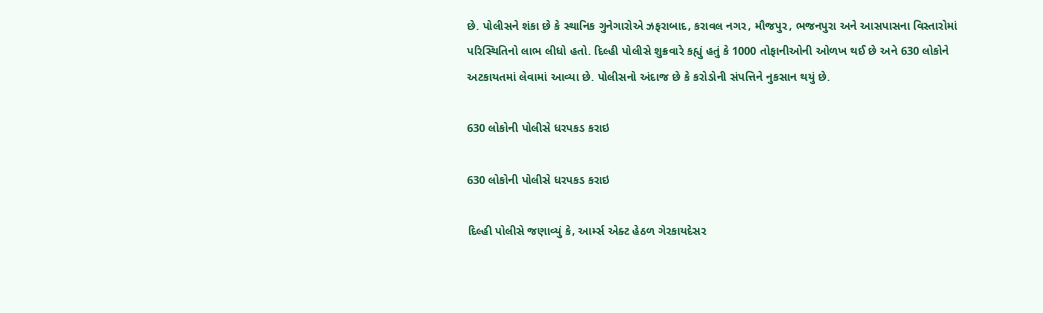છે. પોલીસને શંકા છે કે સ્થાનિક ગુનેગારોએ ઝફરાબાદ, કરાવલ નગર, મૌજપુર, ભજનપુરા અને આસપાસના વિસ્તારોમાં પરિસ્થિતિનો લાભ લીધો હતો. દિલ્હી પોલીસે શુક્રવારે કહ્યું હતું કે 1000 તોફાનીઓની ઓળખ થઈ છે અને 630 લોકોને અટકાયતમાં લેવામાં આવ્યા છે. પોલીસનો અંદાજ છે કે કરોડોની સંપત્તિને નુકસાન થયું છે.

630 લોકોની પોલીસે ધરપકડ કરાઇ

630 લોકોની પોલીસે ધરપકડ કરાઇ

દિલ્હી પોલીસે જણાવ્યું કે, આર્મ્સ એક્ટ હેઠળ ગેરકાયદેસર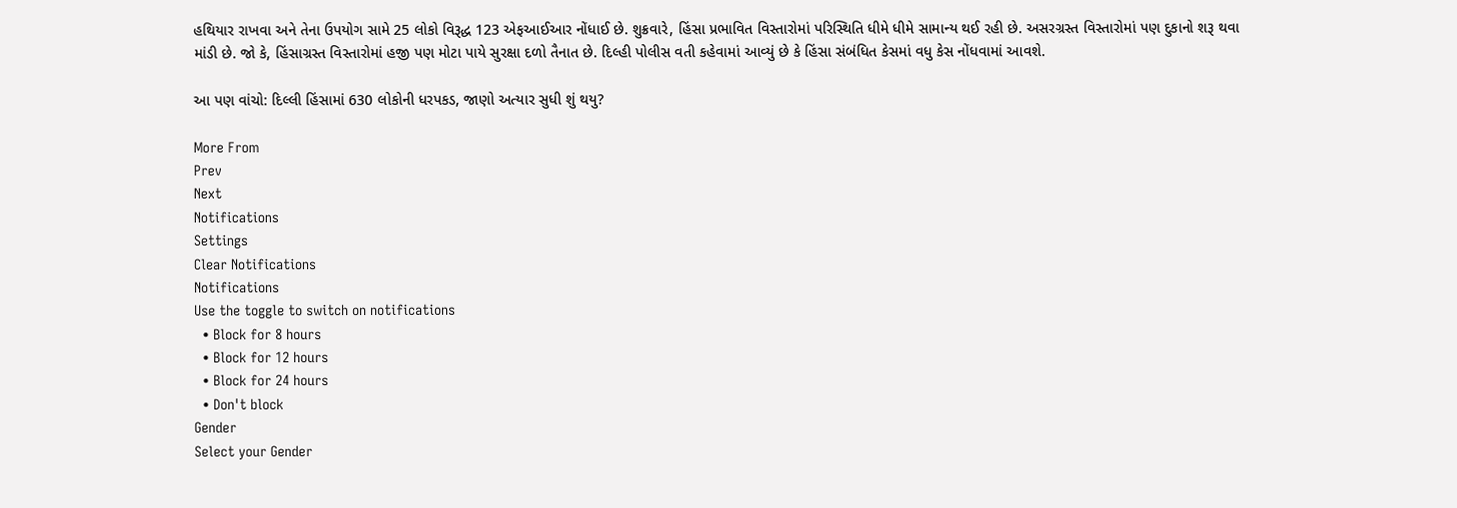હથિયાર રાખવા અને તેના ઉપયોગ સામે 25 લોકો વિરૂદ્ધ 123 એફઆઈઆર નોંધાઈ છે. શુક્રવારે, હિંસા પ્રભાવિત વિસ્તારોમાં પરિસ્થિતિ ધીમે ધીમે સામાન્ય થઈ રહી છે. અસરગ્રસ્ત વિસ્તારોમાં પણ દુકાનો શરૂ થવા માંડી છે. જો કે, હિંસાગ્રસ્ત વિસ્તારોમાં હજી પણ મોટા પાયે સુરક્ષા દળો તૈનાત છે. દિલ્હી પોલીસ વતી કહેવામાં આવ્યું છે કે હિંસા સંબંધિત કેસમાં વધુ કેસ નોંધવામાં આવશે.

આ પણ વાંચો: દિલ્લી હિંસામાં 630 લોકોની ધરપકડ, જાણો અત્યાર સુધી શું થયુ?

More From
Prev
Next
Notifications
Settings
Clear Notifications
Notifications
Use the toggle to switch on notifications
  • Block for 8 hours
  • Block for 12 hours
  • Block for 24 hours
  • Don't block
Gender
Select your Gender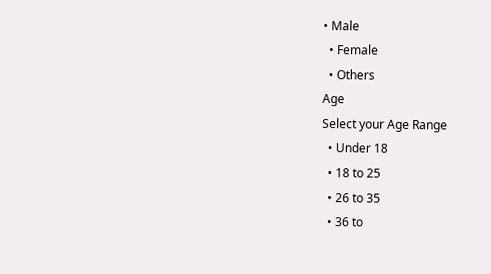• Male
  • Female
  • Others
Age
Select your Age Range
  • Under 18
  • 18 to 25
  • 26 to 35
  • 36 to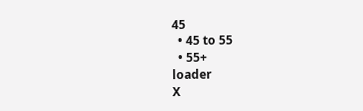45
  • 45 to 55
  • 55+
loader
X